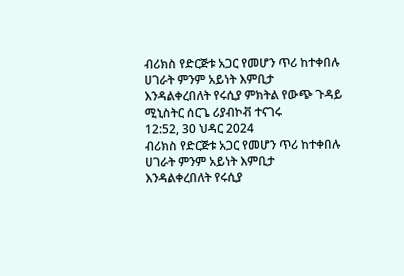ብሪክስ የድርጅቱ አጋር የመሆን ጥሪ ከተቀበሉ ሀገራት ምንም አይነት እምቢታ እንዳልቀረበለት የሩሲያ ምክትል የውጭ ጉዳይ ሚኒስትር ሰርጌ ሪያብኮቭ ተናገሩ
12:52, 30 ህዳር 2024
ብሪክስ የድርጅቱ አጋር የመሆን ጥሪ ከተቀበሉ ሀገራት ምንም አይነት እምቢታ እንዳልቀረበለት የሩሲያ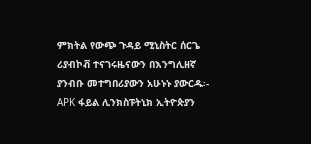ምክትል የውጭ ጉዳይ ሚኒስትር ሰርጌ ሪያብኮቭ ተናገሩዜናውን በእንግሊዘኛ ያንብቡ መተግበሪያውን አሁኑኑ ያውርዱ፡- APK ፋይል ሊንክስፑትኒክ ኢትዮጵያን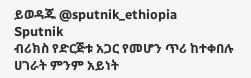ይወዳጁ @sputnik_ethiopia
Sputnik
ብሪክስ የድርጅቱ አጋር የመሆን ጥሪ ከተቀበሉ ሀገራት ምንም አይነት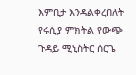እምቢታ እንዳልቀረበለት የሩሲያ ምክትል የውጭ ጉዳይ ሚኒስትር ሰርጌ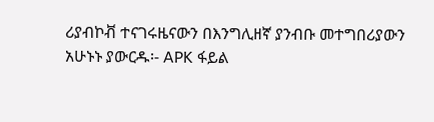ሪያብኮቭ ተናገሩዜናውን በእንግሊዘኛ ያንብቡ መተግበሪያውን አሁኑኑ ያውርዱ፡- APK ፋይል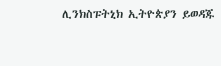ሊንክስፑትኒክ ኢትዮጵያን ይወዳጁ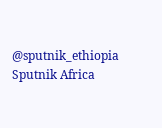@sputnik_ethiopia
Sputnik Africa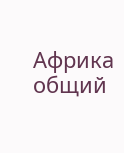Африка общий